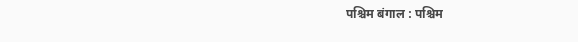पश्चिम बंगाल : पश्चिम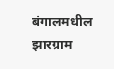बंगालमधील झारग्राम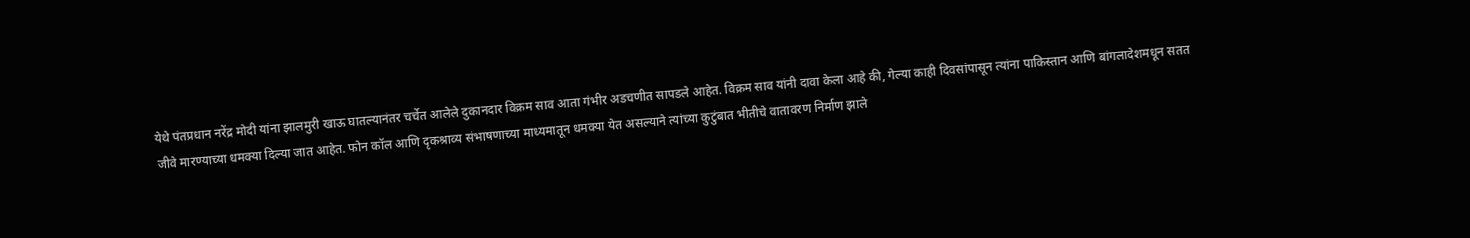येथे पंतप्रधान नरेंद्र मोदी यांना झालमुरी खाऊ घातल्यानंतर चर्चेत आलेले दुकानदार विक्रम साव आता गंभीर अडचणीत सापडले आहेत. विक्रम साव यांनी दावा केला आहे की, गेल्या काही दिवसांपासून त्यांना पाकिस्तान आणि बांगलादेशमधून सतत जीवे मारण्याच्या धमक्या दिल्या जात आहेत. फोन कॉल आणि दृकश्राव्य संभाषणाच्या माध्यमातून धमक्या येत असल्याने त्यांच्या कुटुंबात भीतीचे वातावरण निर्माण झाले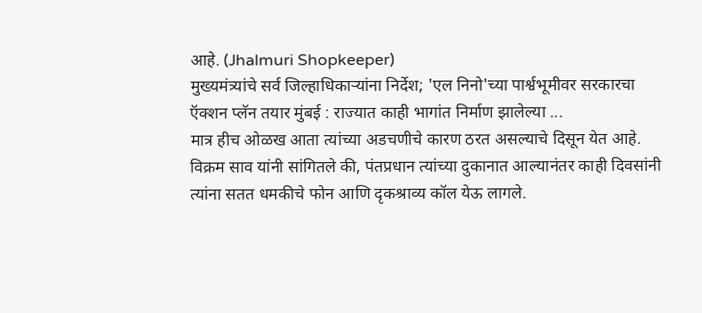आहे. (Jhalmuri Shopkeeper)
मुख्यमंत्र्यांचे सर्व जिल्हाधिकाऱ्यांना निर्देश; 'एल निनो'च्या पार्श्वभूमीवर सरकारचा ऍक्शन प्लॅन तयार मुंबई : राज्यात काही भागांत निर्माण झालेल्या ...
मात्र हीच ओळख आता त्यांच्या अडचणीचे कारण ठरत असल्याचे दिसून येत आहे. विक्रम साव यांनी सांगितले की, पंतप्रधान त्यांच्या दुकानात आल्यानंतर काही दिवसांनी त्यांना सतत धमकीचे फोन आणि दृकश्राव्य कॉल येऊ लागले.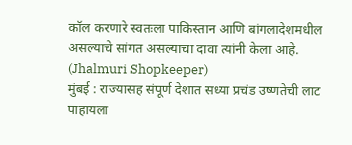कॉल करणारे स्वतःला पाकिस्तान आणि बांगलादेशमधील असल्याचे सांगत असल्याचा दावा त्यांनी केला आहे. (Jhalmuri Shopkeeper)
मुंबई : राज्यासह संपूर्ण देशात सध्या प्रचंड उष्णतेची लाट पाहायला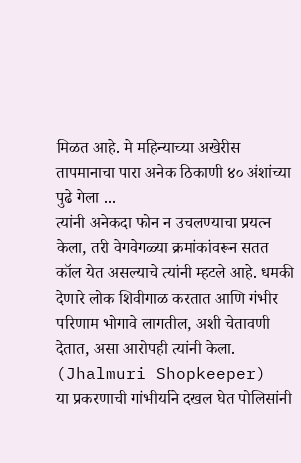मिळत आहे. मे महिन्याच्या अखेरीस तापमानाचा पारा अनेक ठिकाणी ४० अंशांच्या पुढे गेला ...
त्यांनी अनेकदा फोन न उचलण्याचा प्रयत्न केला, तरी वेगवेगळ्या क्रमांकांवरून सतत कॉल येत असल्याचे त्यांनी म्हटले आहे. धमकी देणारे लोक शिवीगाळ करतात आणि गंभीर परिणाम भोगावे लागतील, अशी चेतावणी देतात, असा आरोपही त्यांनी केला. (Jhalmuri Shopkeeper)
या प्रकरणाची गांभीर्याने दखल घेत पोलिसांनी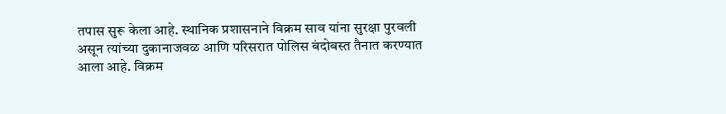तपास सुरू केला आहे. स्थानिक प्रशासनाने विक्रम साव यांना सुरक्षा पुरवली असून त्यांच्या दुकानाजवळ आणि परिसरात पोलिस बंदोबस्त तैनात करण्यात आला आहे. विक्रम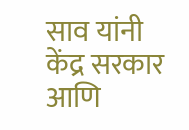साव यांनी केंद्र सरकार आणि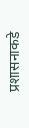प्रशासनाकडे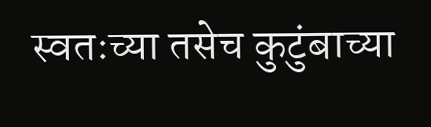स्वतःच्या तसेच कुटुंबाच्या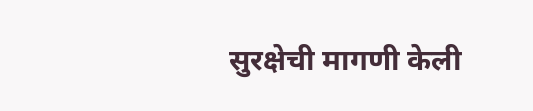सुरक्षेची मागणी केली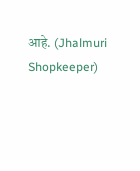आहे. (Jhalmuri Shopkeeper)